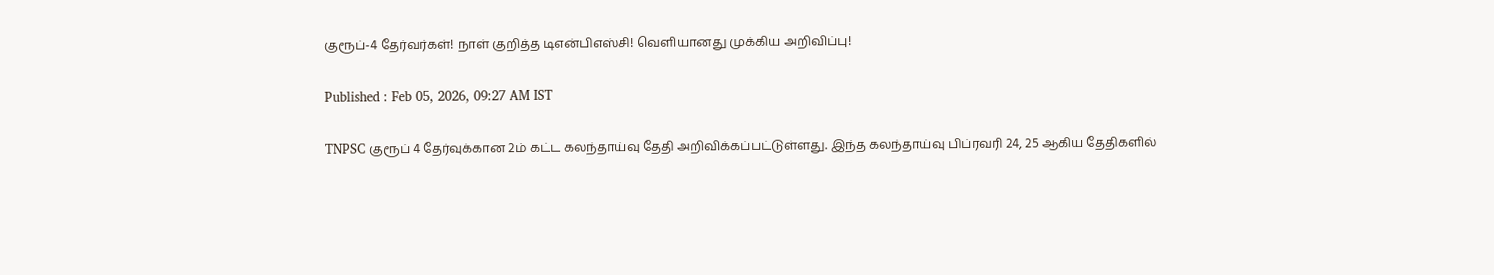குரூப்-4 தேர்வர்கள்! நாள் குறித்த டிஎன்பிஎஸ்சி! வெளியானது முக்கிய அறிவிப்பு!

Published : Feb 05, 2026, 09:27 AM IST

TNPSC குரூப் 4 தேர்வுக்கான 2ம் கட்ட கலந்தாய்வு தேதி அறிவிக்கப்பட்டுள்ளது. இந்த கலந்தாய்வு பிப்ரவரி 24, 25 ஆகிய தேதிகளில்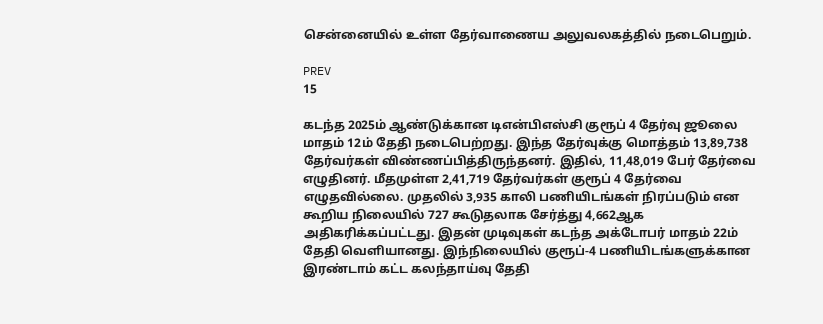சென்னையில் உள்ள தேர்வாணைய அலுவலகத்தில் நடைபெறும்.

PREV
15

கடந்த 2025ம் ஆண்டுக்கான டிஎன்பிஎஸ்சி குரூப் 4 தேர்வு ஜூலை மாதம் 12ம் தேதி நடைபெற்றது. இந்த தேர்வுக்கு மொத்தம் 13,89,738 தேர்வர்கள் விண்ணப்பித்திருந்தனர். இதில், 11,48,019 பேர் தேர்வை எழுதினர். மீதமுள்ள 2,41,719 தேர்வர்கள் குரூப் 4 தேர்வை எழுதவில்லை. முதலில் 3,935 காலி பணியிடங்கள் நிரப்படும் என கூறிய நிலையில் 727 கூடுதலாக சேர்த்து 4,662ஆக அதிகரிக்கப்பட்டது. இதன் முடிவுகள் கடந்த அக்டோபர் மாதம் 22ம் தேதி வெளியானது. இந்நிலையில் குரூப்-4 பணியிடங்களுக்கான இரண்டாம் கட்ட கலந்தாய்வு தேதி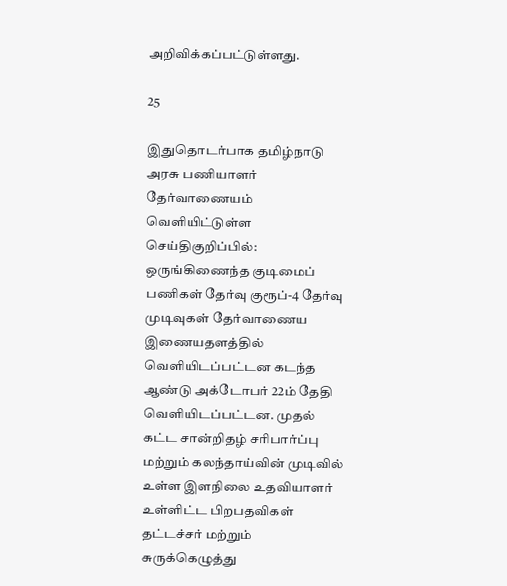அறிவிக்கப்பட்டுள்ளது.

25

இதுதொடர்பாக தமிழ்நாடு அரசு பணியாளர் தேர்வாணையம் வெளியிட்டுள்ள செய்திகுறிப்பில்: ஒருங்கிணைந்த குடிமைப் பணிகள் தேர்வு குரூப்-4 தேர்வு முடிவுகள் தேர்வாணைய இணையதளத்தில் வெளியிடப்பட்டன கடந்த ஆண்டு அக்டோபர் 22ம் தேதி வெளியிடப்பட்டன. முதல் கட்ட சான்றிதழ் சரிபார்ப்பு மற்றும் கலந்தாய்வின் முடிவில் உள்ள இளநிலை உதவியாளர் உள்ளிட்ட பிறபதவிகள் தட்டச்சர் மற்றும் சுருக்கெழுத்து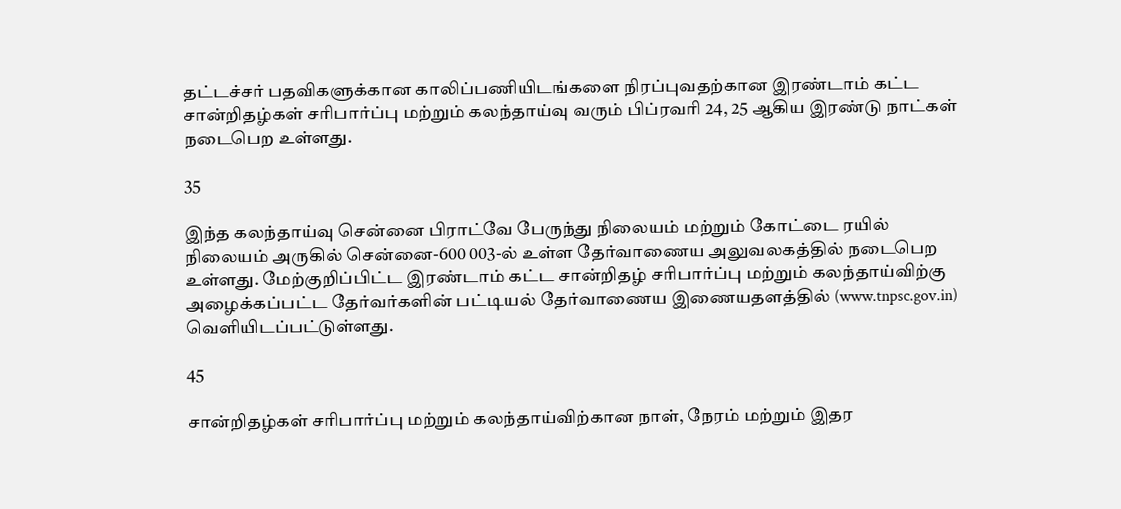தட்டச்சர் பதவிகளுக்கான காலிப்பணியிடங்களை நிரப்புவதற்கான இரண்டாம் கட்ட சான்றிதழ்கள் சரிபார்ப்பு மற்றும் கலந்தாய்வு வரும் பிப்ரவரி 24, 25 ஆகிய இரண்டு நாட்கள் நடைபெற உள்ளது.

35

இந்த கலந்தாய்வு சென்னை பிராட்வே பேருந்து நிலையம் மற்றும் கோட்டை ரயில் நிலையம் அருகில் சென்னை-600 003-ல் உள்ள தேர்வாணைய அலுவலகத்தில் நடைபெற உள்ளது. மேற்குறிப்பிட்ட இரண்டாம் கட்ட சான்றிதழ் சரிபார்ப்பு மற்றும் கலந்தாய்விற்கு அழைக்கப்பட்ட தேர்வர்களின் பட்டியல் தேர்வாணைய இணையதளத்தில் (www.tnpsc.gov.in) வெளியிடப்பட்டுள்ளது.

45

சான்றிதழ்கள் சரிபார்ப்பு மற்றும் கலந்தாய்விற்கான நாள், நேரம் மற்றும் இதர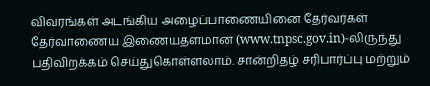விவரங்கள் அடங்கிய அழைப்பாணையினை தேர்வர்கள் தேர்வாணைய இணையதளமான (www.tnpsc.gov.in)-லிருந்து பதிவிறக்கம் செய்துகொள்ளலாம். சான்றிதழ் சரிபார்ப்பு மற்றும்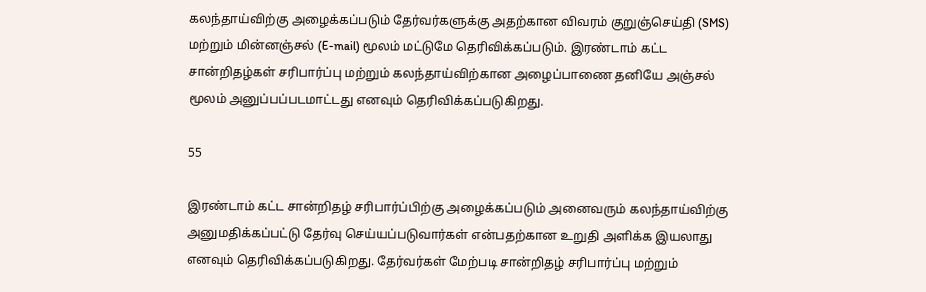கலந்தாய்விற்கு அழைக்கப்படும் தேர்வர்களுக்கு அதற்கான விவரம் குறுஞ்செய்தி (SMS) மற்றும் மின்னஞ்சல் (E-mail) மூலம் மட்டுமே தெரிவிக்கப்படும். இரண்டாம் கட்ட சான்றிதழ்கள் சரிபார்ப்பு மற்றும் கலந்தாய்விற்கான அழைப்பாணை தனியே அஞ்சல் மூலம் அனுப்பப்படமாட்டது எனவும் தெரிவிக்கப்படுகிறது.

55

இரண்டாம் கட்ட சான்றிதழ் சரிபார்ப்பிற்கு அழைக்கப்படும் அனைவரும் கலந்தாய்விற்கு அனுமதிக்கப்பட்டு தேர்வு செய்யப்படுவார்கள் என்பதற்கான உறுதி அளிக்க இயலாது எனவும் தெரிவிக்கப்படுகிறது. தேர்வர்கள் மேற்படி சான்றிதழ் சரிபார்ப்பு மற்றும்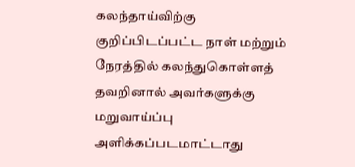கலந்தாய்விற்கு குறிப்பிடப்பட்ட நாள் மற்றும் நேரத்தில் கலந்துகொள்ளத் தவறினால் அவர்களுக்கு மறுவாய்ப்பு அளிக்கப்படமாட்டாது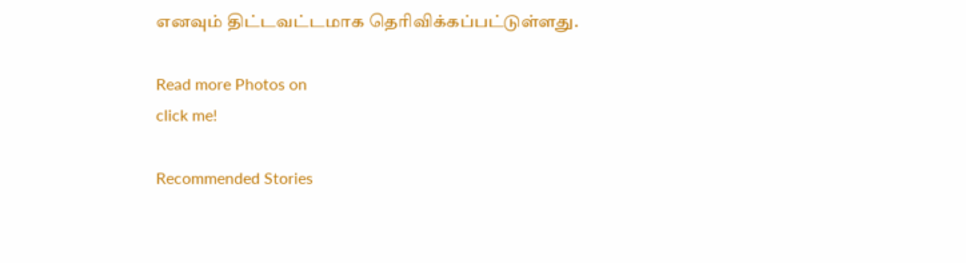எனவும் திட்டவட்டமாக தெரிவிக்கப்பட்டுள்ளது.

Read more Photos on
click me!

Recommended Stories